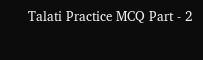Talati Practice MCQ Part - 2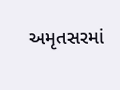અમૃતસરમાં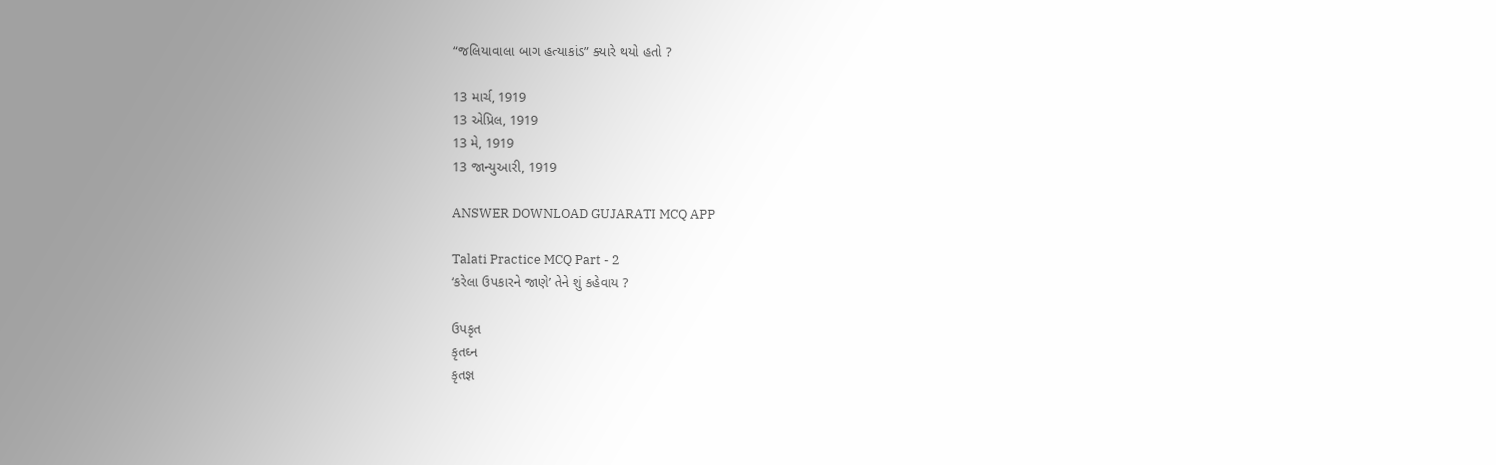“જલિયાવાલા બાગ હત્યાકાંડ” ક્યારે થયો હતો ?

13 માર્ચ, 1919
13 એપ્રિલ, 1919
13 મે, 1919
13 જાન્યુઆરી, 1919

ANSWER DOWNLOAD GUJARATI MCQ APP

Talati Practice MCQ Part - 2
‘કરેલા ઉપકારને જાણે’ તેને શું કહેવાય ?

ઉપકૃત
કૃતઘ્ન
કૃતજ્ઞ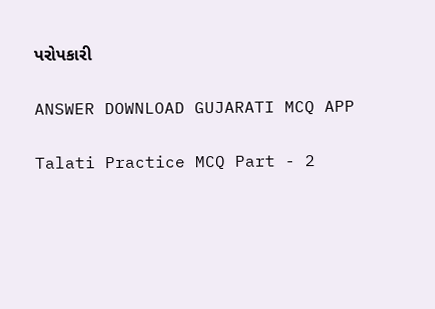પરોપકારી

ANSWER DOWNLOAD GUJARATI MCQ APP

Talati Practice MCQ Part - 2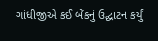ગાંધીજીએ કઈ બેંકનું ઉદ્ઘાટન કર્યું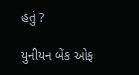હતું ?

યુનીયન બેંક ઓફ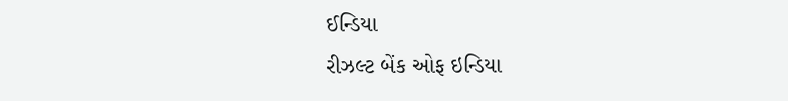ઈન્ડિયા
રીઝલ્ટ બેંક ઓફ ઇન્ડિયા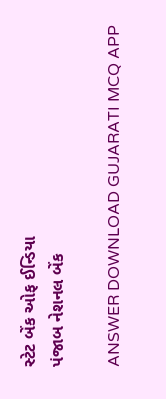સ્ટેટ બેંક ઓફ ઈન્ડિયા
પંજાબ નેશનલ બેંક

ANSWER DOWNLOAD GUJARATI MCQ APP